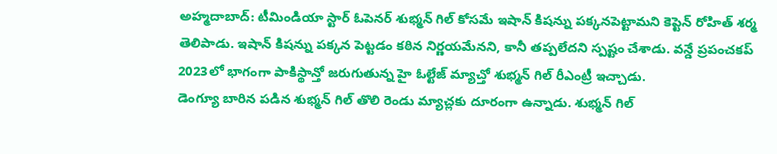అహ్మదాబాద్: టీమిండియా స్టార్ ఓపెనర్ శుభ్మన్ గిల్ కోసమే ఇషాన్ కిషన్ను పక్కనపెట్టామని కెప్టెన్ రోహిత్ శర్మ తెలిపాడు. ఇషాన్ కిషన్ను పక్కన పెట్టడం కఠిన నిర్ణయమేనని, కానీ తప్పలేదని స్పష్టం చేశాడు. వన్డే ప్రపంచకప్ 2023లో భాగంగా పాకిస్థాన్తో జరుగుతున్న హై ఓల్టేజ్ మ్యాచ్తో శుభ్మన్ గిల్ రీఎంట్రీ ఇచ్చాడు.
డెంగ్యూ బారిన పడిన శుభ్మన్ గిల్ తొలి రెండు మ్యాచ్లకు దూరంగా ఉన్నాడు. శుభ్మన్ గిల్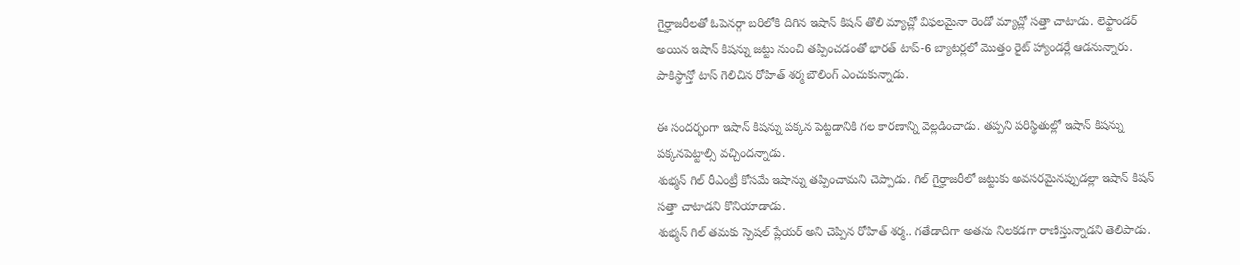గైర్హాజరీలతో ఓపెనర్గా బరిలోకి దిగిన ఇషాన్ కిషన్ తొలి మ్యాచ్లో విఫలమైనా రెండో మ్యాచ్లో సత్తా చాటాడు. లెఫ్టాండర్ అయిన ఇషాన్ కిషన్ను జట్టు నుంచి తప్పించడంతో భారత్ టాప్-6 బ్యాటర్లలో మొత్తం రైట్ హ్యాండర్లే ఆడనున్నారు. పాకిస్థాన్తో టాస్ గెలిచిన రోహిత్ శర్మ బౌలింగ్ ఎంచుకున్నాడు.

ఈ సందర్భంగా ఇషాన్ కిషన్ను పక్కన పెట్టడానికి గల కారణాన్ని వెల్లడించాడు. తప్పని పరిస్థితుల్లో ఇషాన్ కిషన్ను పక్కనపెట్టాల్సి వచ్చిందన్నాడు.
శుభ్మన్ గిల్ రీఎంట్రీ కోసమే ఇషాన్ను తప్పించామని చెప్పాడు. గిల్ గైర్హాజరీలో జట్టుకు అవసరమైనప్పుడల్లా ఇషాన్ కిషన్ సత్తా చాటాడని కొనియాడాడు.
శుభ్మన్ గిల్ తమకు స్పెషల్ ప్లేయర్ అని చెప్పిన రోహిత్ శర్మ.. గతేడాదిగా అతను నిలకడగా రాణిస్తున్నాడని తెలిపాడు.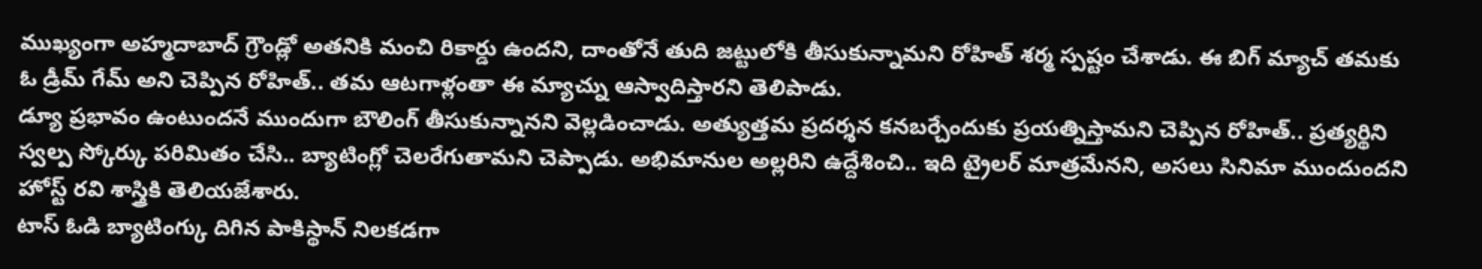ముఖ్యంగా అహ్మదాబాద్ గ్రౌండ్లో అతనికి మంచి రికార్డు ఉందని, దాంతోనే తుది జట్టులోకి తీసుకున్నామని రోహిత్ శర్మ స్పష్టం చేశాడు. ఈ బిగ్ మ్యాచ్ తమకు ఓ డ్రీమ్ గేమ్ అని చెప్పిన రోహిత్.. తమ ఆటగాళ్లంతా ఈ మ్యాచ్ను ఆస్వాదిస్తారని తెలిపాడు.
డ్యూ ప్రభావం ఉంటుందనే ముందుగా బౌలింగ్ తీసుకున్నానని వెల్లడించాడు. అత్యుత్తమ ప్రదర్శన కనబర్చేందుకు ప్రయత్నిస్తామని చెప్పిన రోహిత్.. ప్రత్యర్థిని స్వల్ప స్కోర్కు పరిమితం చేసి.. బ్యాటింగ్లో చెలరేగుతామని చెప్పాడు. అభిమానుల అల్లరిని ఉద్దేశించి.. ఇది ట్రైలర్ మాత్రమేనని, అసలు సినిమా ముందుందని హోస్ట్ రవి శాస్త్రికి తెలియజేశారు.
టాస్ ఓడి బ్యాటింగ్కు దిగిన పాకిస్థాన్ నిలకడగా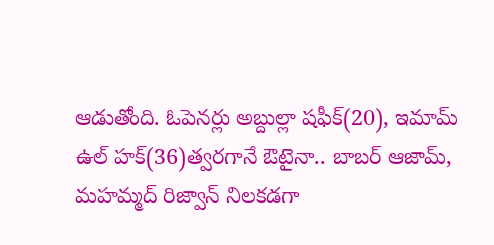ఆడుతోంది. ఓపెనర్లు అబ్దుల్లా షఫీక్(20), ఇమామ్ ఉల్ హక్(36)త్వరగానే ఔటైనా.. బాబర్ ఆజామ్, మహమ్మద్ రిజ్వాన్ నిలకడగా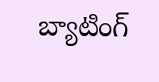బ్యాటింగ్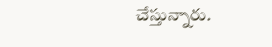చేస్తున్నారు.